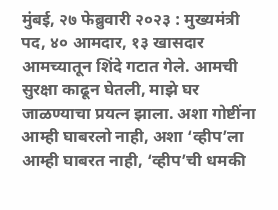मुंबई, २७ फेब्रुवारी २०२३ : मुख्यमंत्री पद, ४० आमदार, १३ खासदार आमच्यातून शिंदे गटात गेले. आमची सुरक्षा काढून घेतली, माझे घर जाळण्याचा प्रयत्न झाला. अशा गोष्टींना आम्ही घाबरलो नाही, अशा ‘व्हीप’ला आम्ही घाबरत नाही, ‘व्हीप’ची धमकी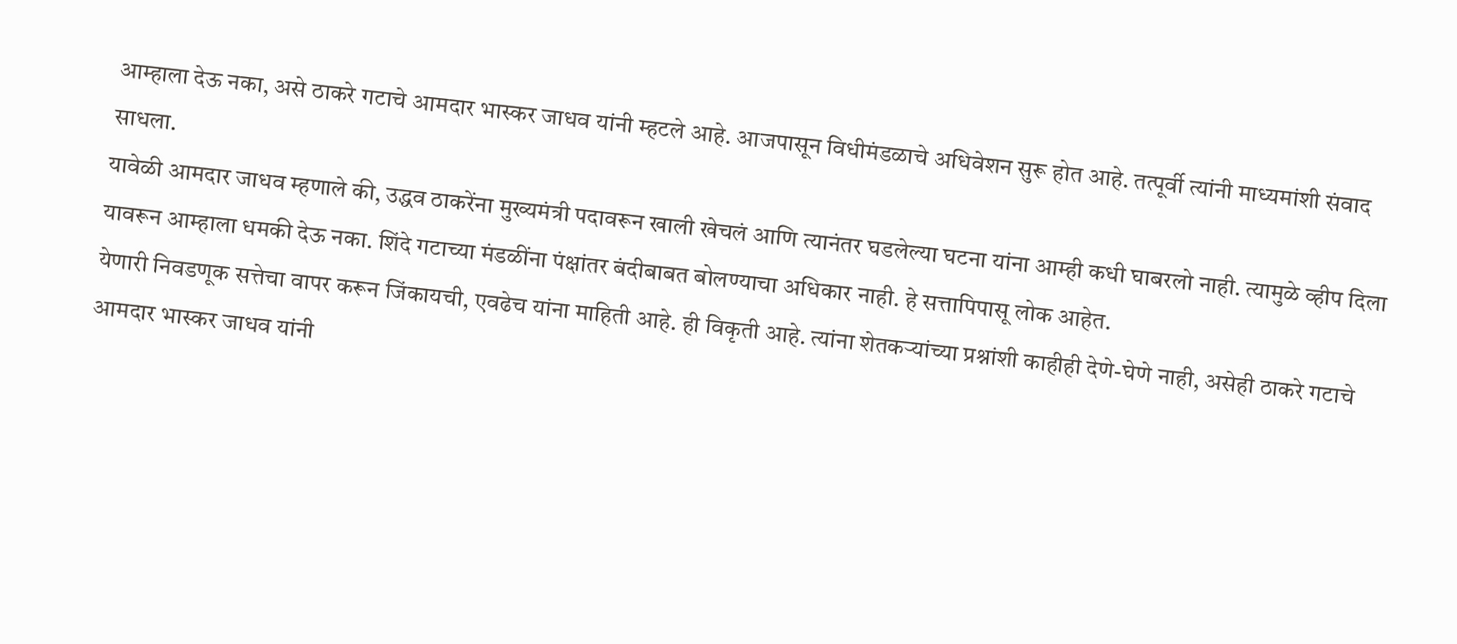आम्हाला देऊ नका, असे ठाकरे गटाचे आमदार भास्कर जाधव यांनी म्हटले आहे. आजपासून विधीमंडळाचे अधिवेशन सुरू होत आहे. तत्पूर्वी त्यांनी माध्यमांशी संवाद साधला.
यावेळी आमदार जाधव म्हणाले की, उद्धव ठाकरेंना मुख्यमंत्री पदावरून खाली खेचलं आणि त्यानंतर घडलेल्या घटना यांना आम्ही कधी घाबरलो नाही. त्यामुळे व्हीप दिला यावरून आम्हाला धमकी देऊ नका. शिंदे गटाच्या मंडळींना पंक्षांतर बंदीबाबत बोलण्याचा अधिकार नाही. हे सत्तापिपासू लोक आहेत.
येणारी निवडणूक सत्तेचा वापर करून जिंकायची, एवढेच यांना माहिती आहे. ही विकृती आहे. त्यांना शेतकऱ्यांच्या प्रश्नांशी काहीही देणे-घेणे नाही, असेही ठाकरे गटाचे आमदार भास्कर जाधव यांनी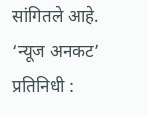सांगितले आहे.
‘न्यूज अनकट’ प्रतिनिधी :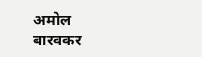अमोल बारवकर